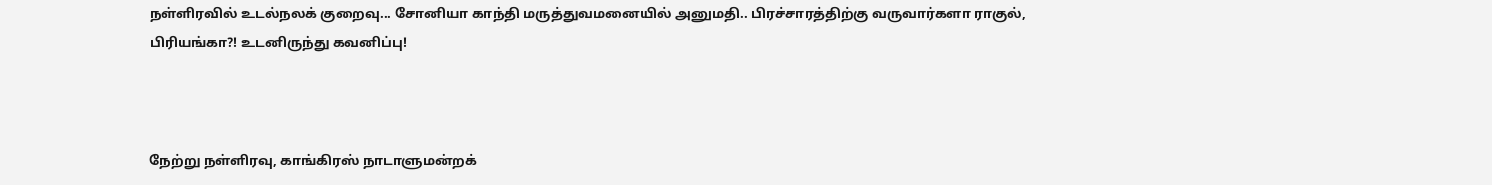நள்ளிரவில் உடல்நலக் குறைவு... சோனியா காந்தி மருத்துவமனையில் அனுமதி.. பிரச்சாரத்திற்கு வருவார்களா ராகுல், பிரியங்கா?! உடனிருந்து கவனிப்பு!



நேற்று நள்ளிரவு, காங்கிரஸ் நாடாளுமன்றக்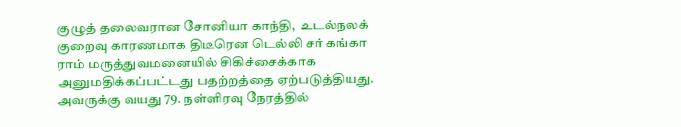குழுத் தலைவரான சோனியா காந்தி,  உடல்நலக் குறைவு காரணமாக திடீரென டெல்லி சர் கங்கா ராம் மருத்துவமனையில் சிகிச்சைக்காக அனுமதிக்கப்பட்டது பதற்றத்தை ஏற்படுத்தியது. அவருக்கு வயது 79. நள்ளிரவு நேரத்தில்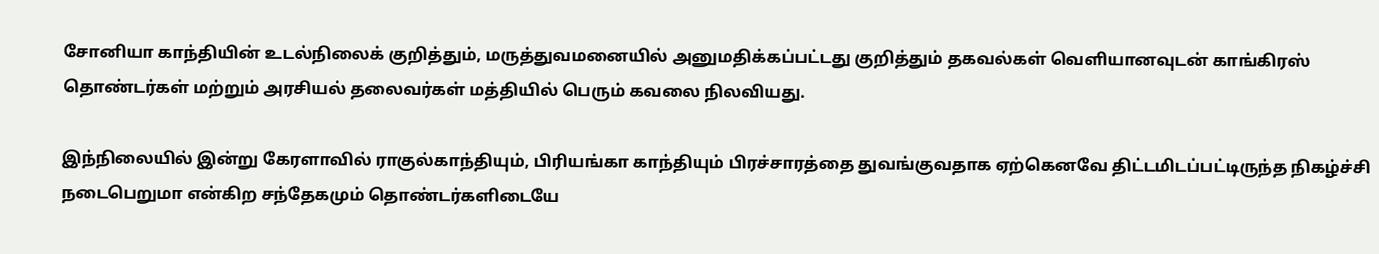சோனியா காந்தியின் உடல்நிலைக் குறித்தும், மருத்துவமனையில் அனுமதிக்கப்பட்டது குறித்தும் தகவல்கள் வெளியானவுடன் காங்கிரஸ் தொண்டர்கள் மற்றும் அரசியல் தலைவர்கள் மத்தியில் பெரும் கவலை நிலவியது.

இந்நிலையில் இன்று கேரளாவில் ராகுல்காந்தியும், பிரியங்கா காந்தியும் பிரச்சாரத்தை துவங்குவதாக ஏற்கெனவே திட்டமிடப்பட்டிருந்த நிகழ்ச்சி நடைபெறுமா என்கிற சந்தேகமும் தொண்டர்களிடையே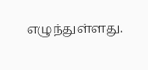எழுந்துள்ளது.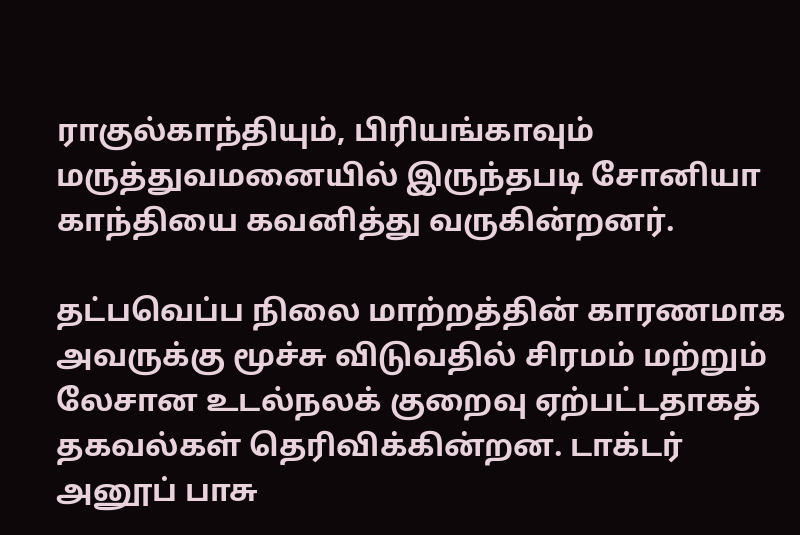ராகுல்காந்தியும், பிரியங்காவும் மருத்துவமனையில் இருந்தபடி சோனியா காந்தியை கவனித்து வருகின்றனர்.

தட்பவெப்ப நிலை மாற்றத்தின் காரணமாக அவருக்கு மூச்சு விடுவதில் சிரமம் மற்றும் லேசான உடல்நலக் குறைவு ஏற்பட்டதாகத் தகவல்கள் தெரிவிக்கின்றன. டாக்டர் அனூப் பாசு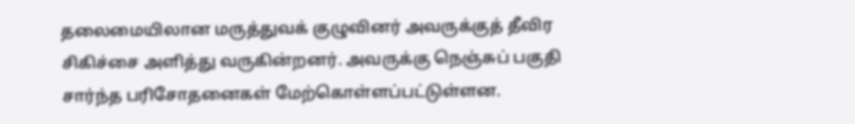தலைமையிலான மருத்துவக் குழுவினர் அவருக்குத் தீவிர சிகிச்சை அளித்து வருகின்றனர். அவருக்கு நெஞ்சுப் பகுதி சார்ந்த பரிசோதனைகள் மேற்கொள்ளப்பட்டுள்ளன.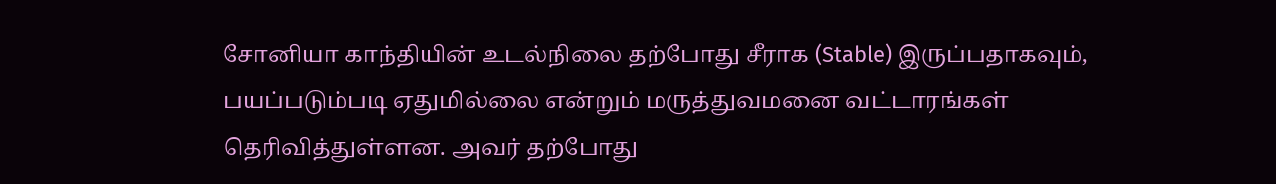சோனியா காந்தியின் உடல்நிலை தற்போது சீராக (Stable) இருப்பதாகவும், பயப்படும்படி ஏதுமில்லை என்றும் மருத்துவமனை வட்டாரங்கள் தெரிவித்துள்ளன. அவர் தற்போது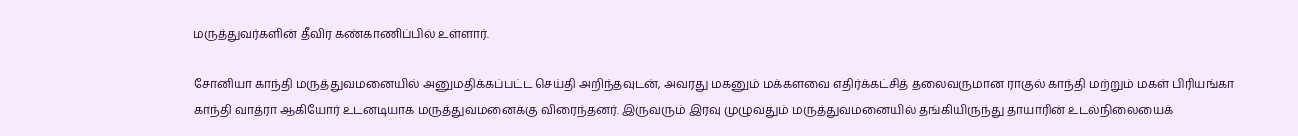மருத்துவர்களின் தீவிர கண்காணிப்பில் உள்ளார்.

சோனியா காந்தி மருத்துவமனையில் அனுமதிக்கப்பட்ட செய்தி அறிந்தவுடன், அவரது மகனும் மக்களவை எதிர்க்கட்சித் தலைவருமான ராகுல் காந்தி மற்றும் மகள் பிரியங்கா காந்தி வாத்ரா ஆகியோர் உடனடியாக மருத்துவமனைக்கு விரைந்தனர். இருவரும் இரவு முழுவதும் மருத்துவமனையில் தங்கியிருந்து தாயாரின் உடல்நிலையைக்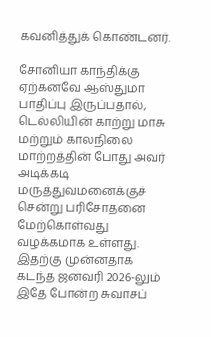கவனித்துக் கொண்டனர்.

சோனியா காந்திக்கு ஏற்கனவே ஆஸ்துமா பாதிப்பு இருப்பதால், டெல்லியின் காற்று மாசு மற்றும் காலநிலை மாற்றத்தின் போது அவர் அடிக்கடி மருத்துவமனைக்குச் சென்று பரிசோதனை மேற்கொள்வது வழக்கமாக உள்ளது. இதற்கு முன்னதாக கடந்த ஜனவரி 2026-லும் இதே போன்ற சுவாசப்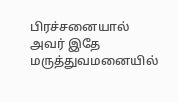பிரச்சனையால் அவர் இதே மருத்துவமனையில்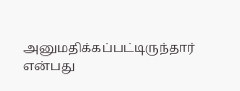அனுமதிக்கப்பட்டிருந்தார் என்பது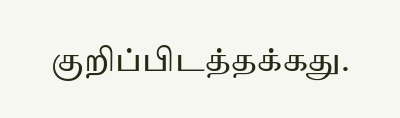குறிப்பிடத்தக்கது.